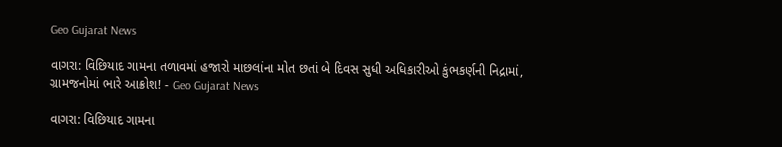Geo Gujarat News

વાગરા: વિછિયાદ ગામના તળાવમાં હજારો માછલાંના મોત છતાં બે દિવસ સુધી અધિકારીઓ કુંભકર્ણની નિદ્રામાં, ગ્રામજનોમાં ભારે આક્રોશ! - Geo Gujarat News

વાગરા: વિછિયાદ ગામના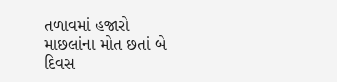તળાવમાં હજારો માછલાંના મોત છતાં બે દિવસ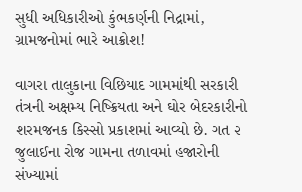સુધી અધિકારીઓ કુંભકર્ણની નિદ્રામાં, ગ્રામજનોમાં ભારે આક્રોશ!

વાગરા તાલુકાના વિછિયાદ ગામમાંથી સરકારી તંત્રની અક્ષમ્ય નિષ્ક્રિયતા અને ઘોર બેદરકારીનો શરમજનક કિસ્સો પ્રકાશમાં આવ્યો છે. ગત ૨ જુલાઈના રોજ ગામના તળાવમાં હજારોની સંખ્યામાં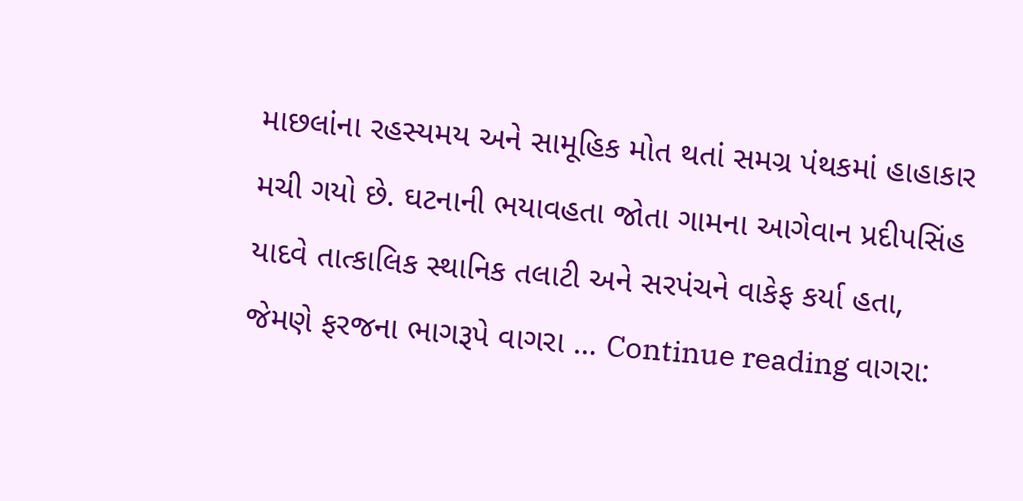માછલાંના રહસ્યમય અને સામૂહિક મોત થતાં સમગ્ર પંથકમાં હાહાકાર મચી ગયો છે. ઘટનાની ભયાવહતા જોતા ગામના આગેવાન પ્રદીપસિંહ યાદવે તાત્કાલિક સ્થાનિક તલાટી અને સરપંચને વાકેફ કર્યા હતા, જેમણે ફરજના ભાગરૂપે વાગરા … Continue reading વાગરા: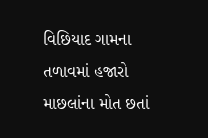વિછિયાદ ગામના તળાવમાં હજારો માછલાંના મોત છતાં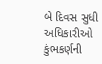બે દિવસ સુધી અધિકારીઓ કુંભકર્ણની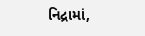નિદ્રામાં,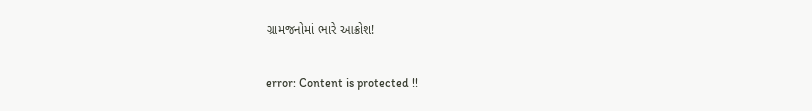ગ્રામજનોમાં ભારે આક્રોશ!

error: Content is protected !!